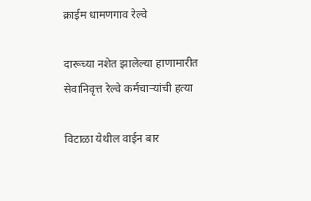क्राईम धामणगाव रेल्वे

दारूच्या नशेत झालेल्या हाणामारीत सेवानिवृत्त रेल्वे कर्मचाऱ्यांची हत्या

विटाळा येथील वाईन बार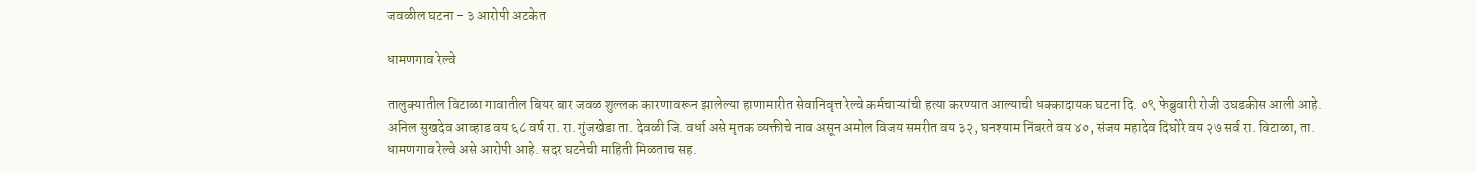जवळील घटना – ३ आरोपी अटकेत

धामणगाव रेल्वे

तालुक्यातील विटाळा गावातील बियर बार जवळ शुल्लक कारणावरून झालेल्या हाणामारीत सेवानिवृत्त रेल्वे कर्मचाऱ्यांची हत्या करण्यात आल्याची धक्कादायक घटना दि. ०९ फेब्रुवारी रोजी उघडकीस आली आहे. अनिल सुखदेव आव्हाड वय ६८ वर्ष रा. रा. गुंजखेडा ता. देवळी जि. वर्धा असे मृतक व्यक्तीचे नाव असून अमोल विजय समरीत वय ३२, घनश्याम निंबरते वय ४०, संजय महादेव दिघोरे वय २७ सर्व रा. विटाळा, ता. धामणगाव रेल्वे असे आरोपी आहे. सदर घटनेची माहिती मिळताच सह.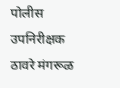पोलीस उपनिरीक्षक ठावरे मंगरूळ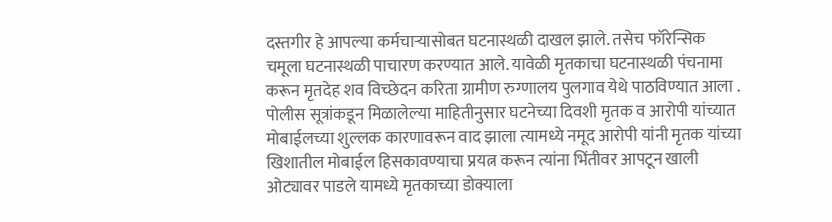दस्तगीर हे आपल्या कर्मचाऱ्यासोबत घटनास्थळी दाखल झाले. तसेच फॉरेन्सिक चमूला घटनास्थळी पाचारण करण्यात आले. यावेळी मृतकाचा घटनास्थळी पंचनामा करून मृतदेह शव विच्छेदन करिता ग्रामीण रुग्णालय पुलगाव येथे पाठविण्यात आला .
पोलीस सूत्रांकडून मिळालेल्या माहितीनुसार घटनेच्या दिवशी मृतक व आरोपी यांच्यात मोबाईलच्या शुल्लक कारणावरून वाद झाला त्यामध्ये नमूद आरोपी यांनी मृतक यांच्या खिशातील मोबाईल हिसकावण्याचा प्रयत्न करून त्यांना भिंतीवर आपटून खाली ओट्यावर पाडले यामध्ये मृतकाच्या डोक्याला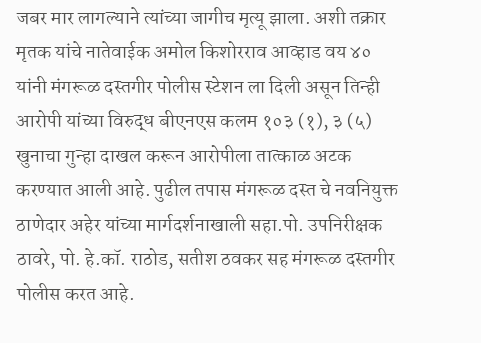जबर मार लागल्याने त्यांच्या जागीच मृत्यू झाला. अशी तक्रार मृतक यांचे नातेवाईक अमोल किशोरराव आव्हाड वय ४० यांनी मंगरूळ दस्तगीर पोलीस स्टेशन ला दिली असून तिन्ही आरोपी यांच्या विरुद्ध बीएनएस कलम १०३ (१), ३ (५) खुनाचा गुन्हा दाखल करून आरोपीला तात्काळ अटक करण्यात आली आहे. पुढील तपास मंगरूळ दस्त चे नवनियुक्त ठाणेदार अहेर यांच्या मार्गदर्शनाखाली सहा.पो. उपनिरीक्षक ठावरे, पो. हे.कॉ. राठोड, सतीश ठवकर सह मंगरूळ दस्तगीर पोलीस करत आहे.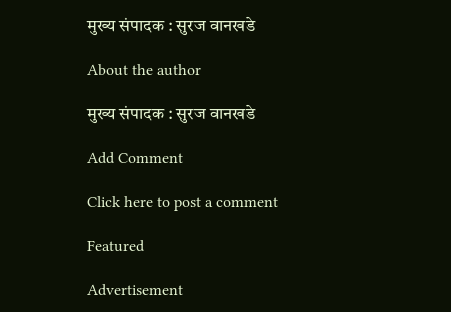मुख्य संपादक : सुरज वानखडे

About the author

मुख्य संपादक : सुरज वानखडे

Add Comment

Click here to post a comment

Featured

Advertisement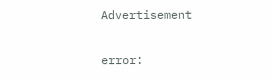Advertisement

error: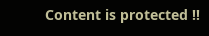Content is protected !!